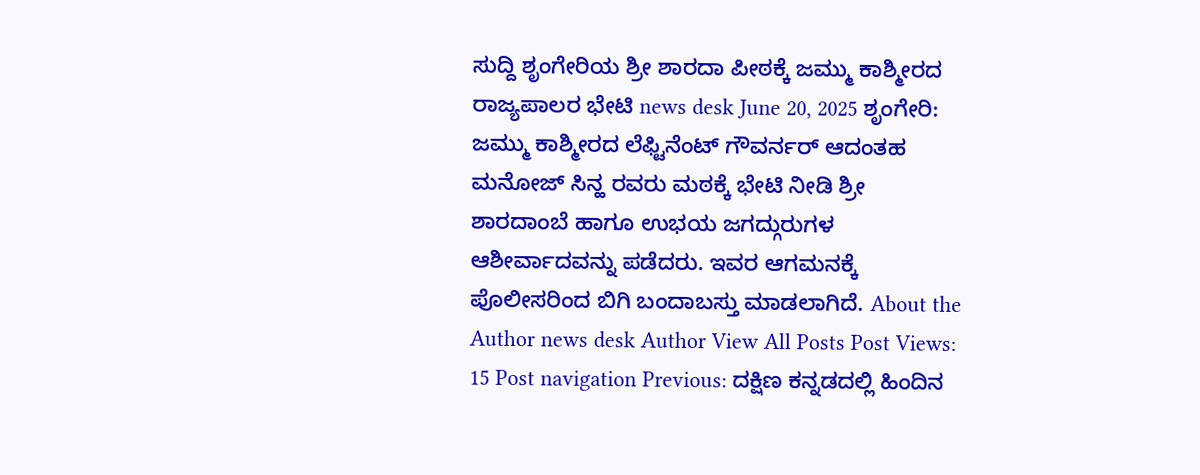ಸುದ್ದಿ ಶೃಂಗೇರಿಯ ಶ್ರೀ ಶಾರದಾ ಪೀಠಕ್ಕೆ ಜಮ್ಮು ಕಾಶ್ಮೀರದ ರಾಜ್ಯಪಾಲರ ಭೇಟಿ news desk June 20, 2025 ಶೃಂಗೇರಿ: ಜಮ್ಮು ಕಾಶ್ಮೀರದ ಲೆಫ್ಟಿನೆಂಟ್ ಗೌವರ್ನರ್ ಆದಂತಹ ಮನೋಜ್ ಸಿನ್ಹ ರವರು ಮಠಕ್ಕೆ ಭೇಟಿ ನೀಡಿ ಶ್ರೀ ಶಾರದಾಂಬೆ ಹಾಗೂ ಉಭಯ ಜಗದ್ಗುರುಗಳ ಆಶೀರ್ವಾದವನ್ನು ಪಡೆದರು. ಇವರ ಆಗಮನಕ್ಕೆ ಪೊಲೀಸರಿಂದ ಬಿಗಿ ಬಂದಾಬಸ್ತು ಮಾಡಲಾಗಿದೆ. About the Author news desk Author View All Posts Post Views: 15 Post navigation Previous: ದಕ್ಷಿಣ ಕನ್ನಡದಲ್ಲಿ ಹಿಂದಿನ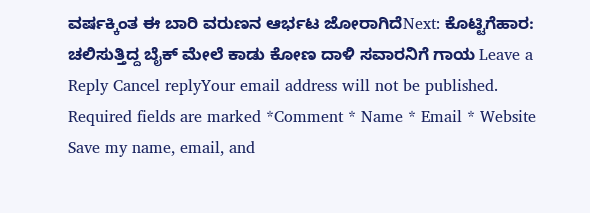ವರ್ಷಕ್ಕಿಂತ ಈ ಬಾರಿ ವರುಣನ ಆರ್ಭಟ ಜೋರಾಗಿದೆNext: ಕೊಟ್ಟಿಗೆಹಾರ: ಚಲಿಸುತ್ತಿದ್ದ ಬೈಕ್ ಮೇಲೆ ಕಾಡು ಕೋಣ ದಾಳಿ ಸವಾರನಿಗೆ ಗಾಯ Leave a Reply Cancel replyYour email address will not be published. Required fields are marked *Comment * Name * Email * Website Save my name, email, and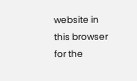website in this browser for the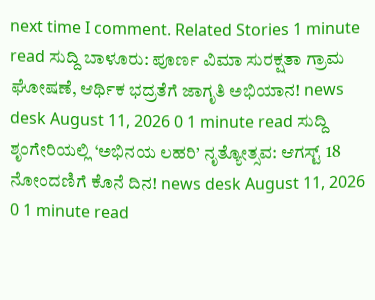next time I comment. Related Stories 1 minute read ಸುದ್ದಿ ಬಾಳೂರು: ಪೂರ್ಣ ವಿಮಾ ಸುರಕ್ಷತಾ ಗ್ರಾಮ ಘೋಷಣೆ, ಆರ್ಥಿಕ ಭದ್ರತೆಗೆ ಜಾಗೃತಿ ಅಭಿಯಾನ! news desk August 11, 2026 0 1 minute read ಸುದ್ದಿ ಶೃಂಗೇರಿಯಲ್ಲಿ ‘ಅಭಿನಯ ಲಹರಿ’ ನೃತ್ಯೋತ್ಸವ: ಆಗಸ್ಟ್ 18 ನೋಂದಣಿಗೆ ಕೊನೆ ದಿನ! news desk August 11, 2026 0 1 minute read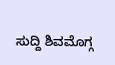ಸುದ್ದಿ ಶಿವಮೊಗ್ಗ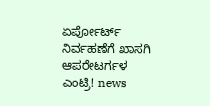ಏರ್ಪೋರ್ಟ್ ನಿರ್ವಹಣೆಗೆ ಖಾಸಗಿ ಆಪರೇಟರ್ಗಳ ಎಂಟ್ರಿ! news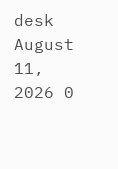desk August 11, 2026 0